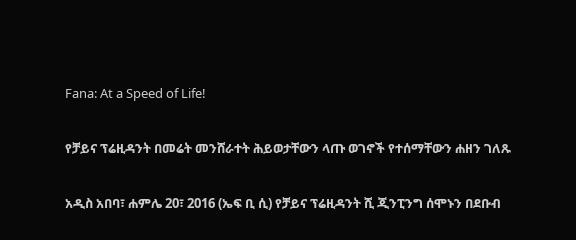Fana: At a Speed of Life!

የቻይና ፕሬዚዳንት በመሬት መንሸራተት ሕይወታቸውን ላጡ ወገኖች የተሰማቸውን ሐዘን ገለጹ

አዲስ አበባ፣ ሐምሌ 20፣ 2016 (ኤፍ ቢ ሲ) የቻይና ፕሬዚዳንት ሺ ጂንፒንግ ሰሞኑን በደቡብ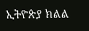ኢትዮጵያ ክልል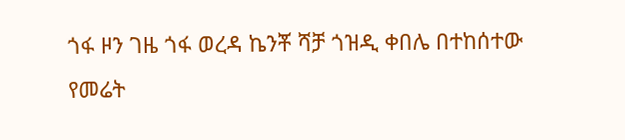ጎፋ ዞን ገዜ ጎፋ ወረዳ ኬንቾ ሻቻ ጎዝዲ ቀበሌ በተከሰተው የመሬት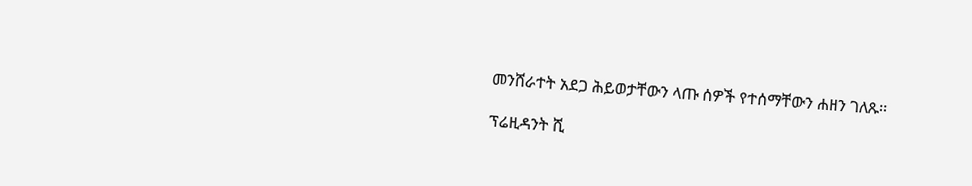መንሸራተት አደጋ ሕይወታቸውን ላጡ ሰዎች የተሰማቸውን ሐዘን ገለጹ፡፡

ፕሬዚዳንት ሺ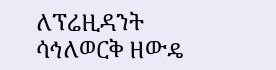ለፕሬዚዳንት ሳኅለወርቅ ዘውዴ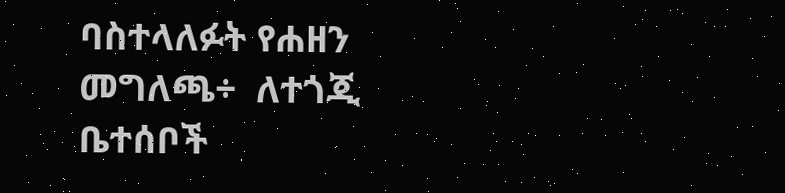ባስተላለፉት የሐዘን መግለጫ÷  ለተጎጂ ቤተሰቦች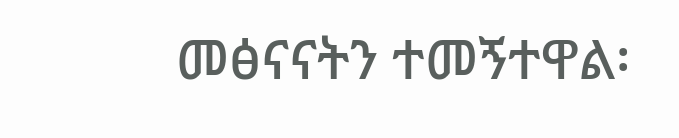መፅናናትን ተመኝተዋል፡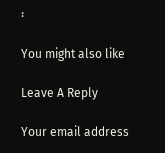፡

You might also like

Leave A Reply

Your email address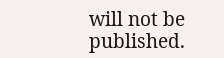will not be published.